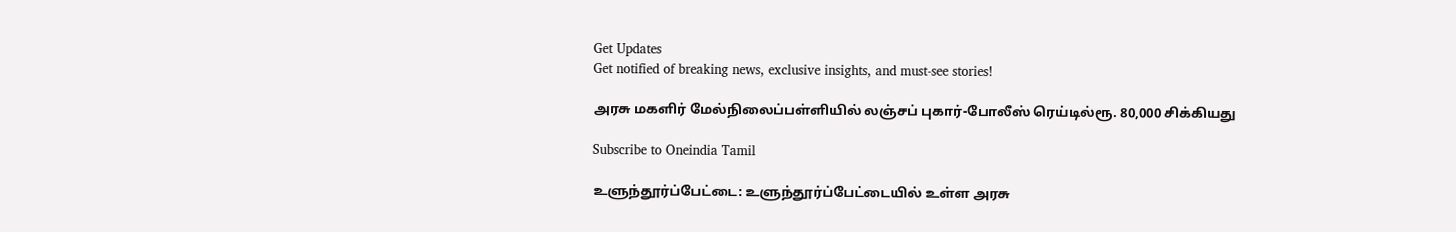Get Updates
Get notified of breaking news, exclusive insights, and must-see stories!

அரசு மகளிர் மேல்நிலைப்பள்ளியில் லஞ்சப் புகார்-போலீஸ் ரெய்டில்ரூ. 80,000 சிக்கியது

Subscribe to Oneindia Tamil

உளுந்தூர்ப்பேட்டை: உளுந்தூர்ப்பேட்டையில் உள்ள அரசு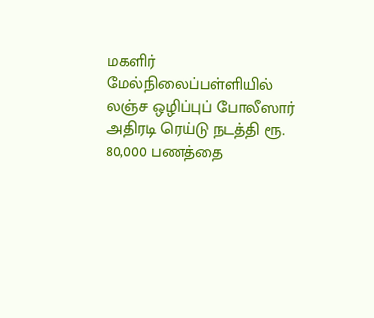மகளிர் மேல்நிலைப்பள்ளியில் லஞ்ச ஒழிப்புப் போலீஸார் அதிரடி ரெய்டு நடத்தி ரூ. 80,000 பணத்தை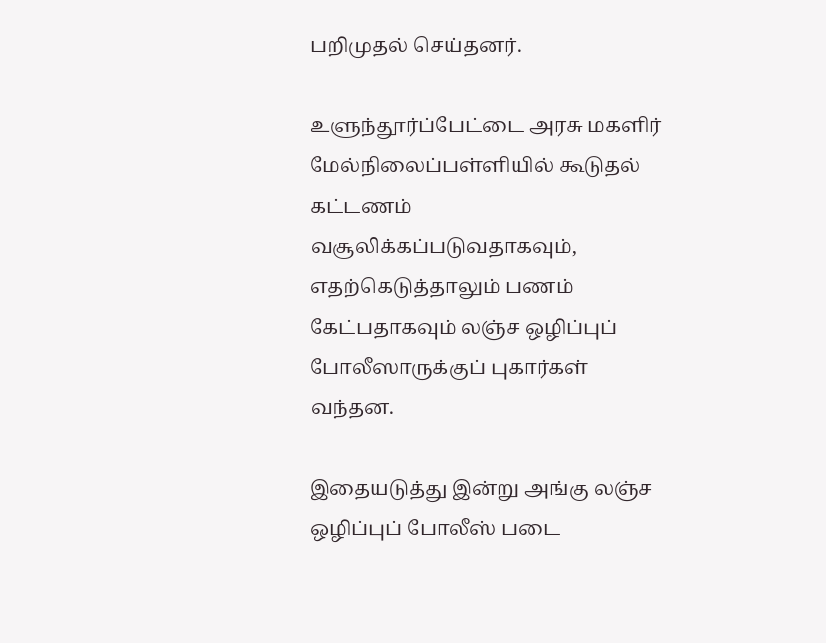பறிமுதல் செய்தனர்.

உளுந்தூர்ப்பேட்டை அரசு மகளிர் மேல்நிலைப்பள்ளியில் கூடுதல் கட்டணம் வசூலிக்கப்படுவதாகவும், எதற்கெடுத்தாலும் பணம் கேட்பதாகவும் லஞ்ச ஒழிப்புப் போலீஸாருக்குப் புகார்கள் வந்தன.

இதையடுத்து இன்று அங்கு லஞ்ச ஒழிப்புப் போலீஸ் படை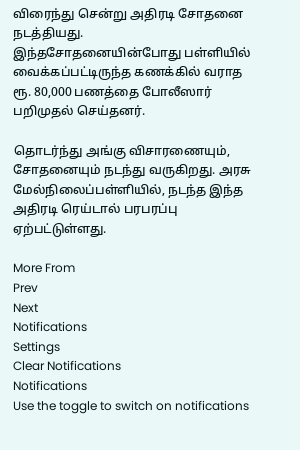விரைந்து சென்று அதிரடி சோதனை நடத்தியது. இந்தசோதனையின்போது பள்ளியில் வைக்கப்பட்டிருந்த கணக்கில் வராத ரூ. 80,000 பணத்தை போலீஸார் பறிமுதல் செய்தனர்.

தொடர்ந்து அங்கு விசாரணையும், சோதனையும் நடந்து வருகிறது. அரசு மேல்நிலைப்பள்ளியில், நடந்த இந்த அதிரடி ரெய்டால் பரபரப்பு ஏற்பட்டுள்ளது.

More From
Prev
Next
Notifications
Settings
Clear Notifications
Notifications
Use the toggle to switch on notifications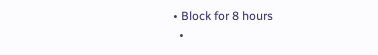• Block for 8 hours
  •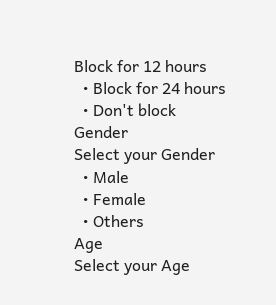Block for 12 hours
  • Block for 24 hours
  • Don't block
Gender
Select your Gender
  • Male
  • Female
  • Others
Age
Select your Age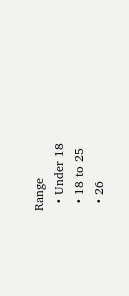Range
  • Under 18
  • 18 to 25
  • 26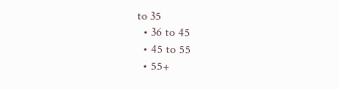to 35
  • 36 to 45
  • 45 to 55
  • 55+